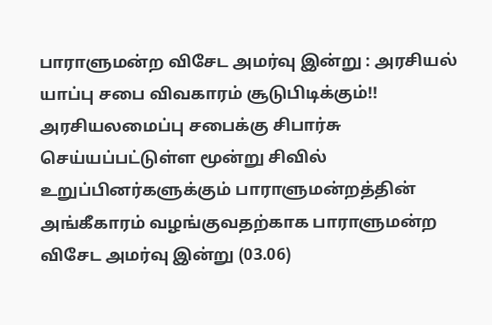பாராளுமன்ற விசேட அமர்வு இன்று : அரசியல் யாப்பு சபை விவகாரம் சூடுபிடிக்கும்!!
அரசியலமைப்பு சபைக்கு சிபார்சு செய்யப்பட்டுள்ள மூன்று சிவில் உறுப்பினர்களுக்கும் பாராளுமன்றத்தின் அங்கீகாரம் வழங்குவதற்காக பாராளுமன்ற விசேட அமர்வு இன்று (03.06)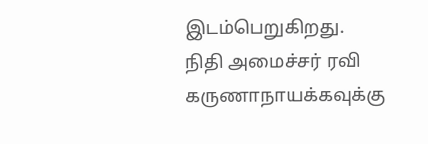இடம்பெறுகிறது.
நிதி அமைச்சர் ரவி கருணாநாயக்கவுக்கு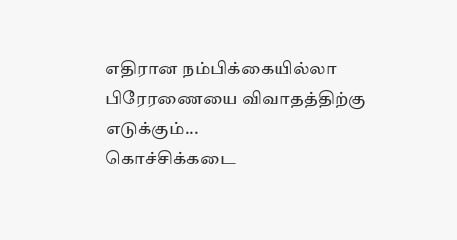எதிரான நம்பிக்கையில்லா பிரேரணையை விவாதத்திற்கு எடுக்கும்...
கொச்சிக்கடை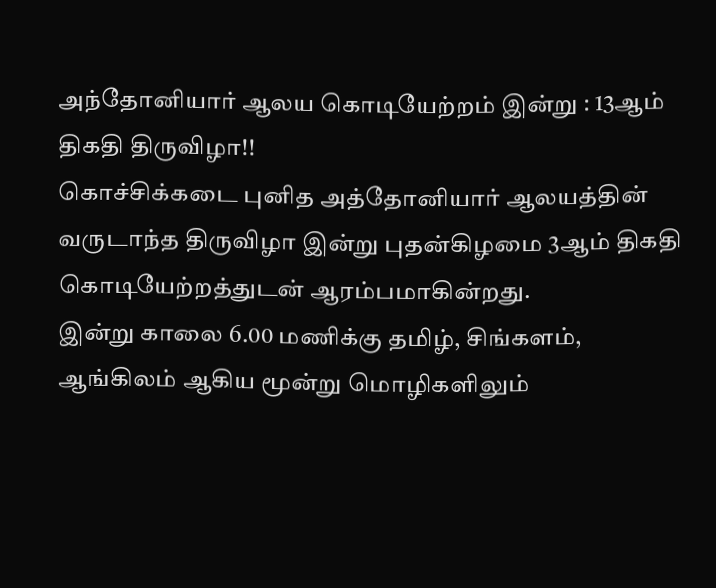அந்தோனியார் ஆலய கொடியேற்றம் இன்று : 13ஆம் திகதி திருவிழா!!
கொச்சிக்கடை புனித அத்தோனியார் ஆலயத்தின் வருடாந்த திருவிழா இன்று புதன்கிழமை 3ஆம் திகதி கொடியேற்றத்துடன் ஆரம்பமாகின்றது.
இன்று காலை 6.00 மணிக்கு தமிழ், சிங்களம், ஆங்கிலம் ஆகிய மூன்று மொழிகளிலும்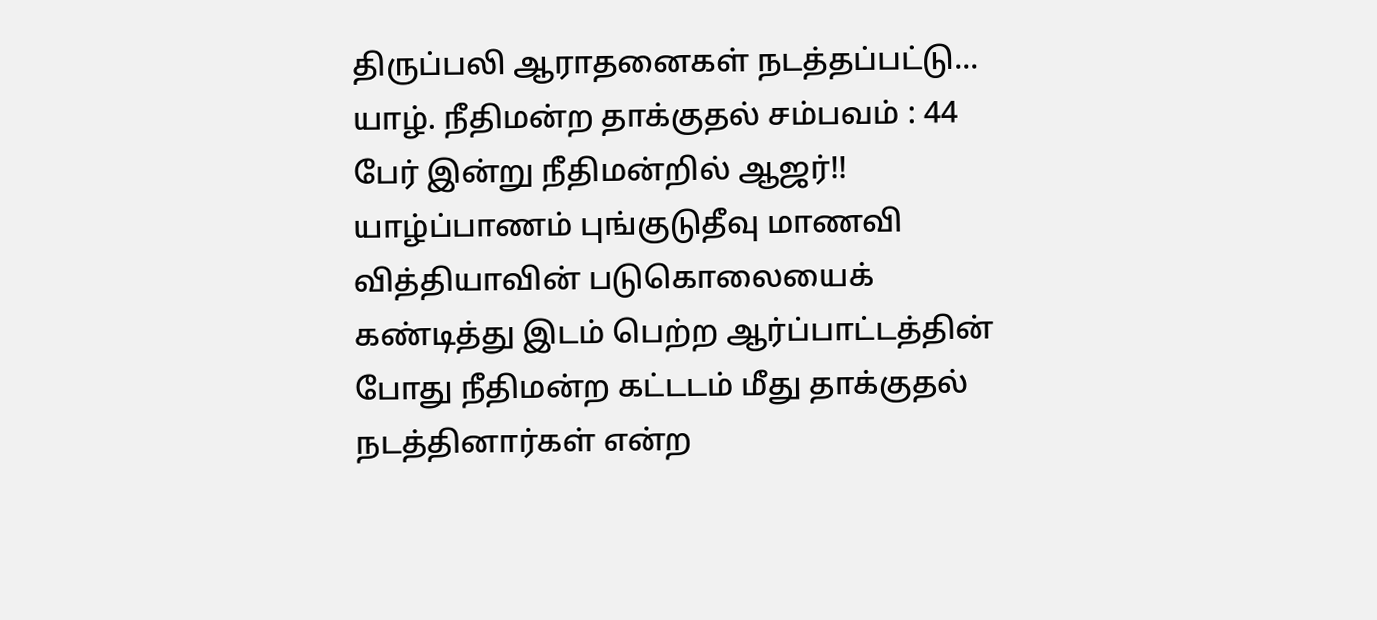திருப்பலி ஆராதனைகள் நடத்தப்பட்டு...
யாழ். நீதிமன்ற தாக்குதல் சம்பவம் : 44 பேர் இன்று நீதிமன்றில் ஆஜர்!!
யாழ்ப்பாணம் புங்குடுதீவு மாணவி வித்தியாவின் படுகொலையைக் கண்டித்து இடம் பெற்ற ஆர்ப்பாட்டத்தின் போது நீதிமன்ற கட்டடம் மீது தாக்குதல் நடத்தினார்கள் என்ற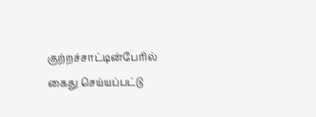குற்றச்சாட்டின்பேரில் கைது செய்யப்பட்டு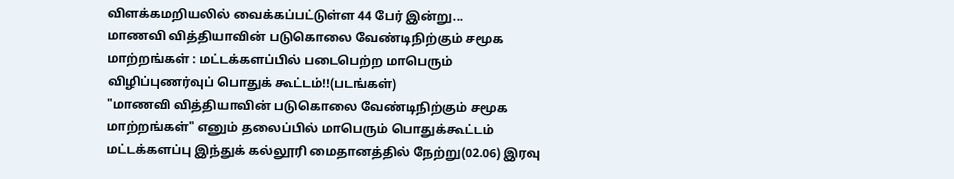விளக்கமறியலில் வைக்கப்பட்டுள்ள 44 பேர் இன்று...
மாணவி வித்தியாவின் படுகொலை வேண்டிநிற்கும் சமூக மாற்றங்கள் : மட்டக்களப்பில் படைபெற்ற மாபெரும் விழிப்புணர்வுப் பொதுக் கூட்டம்!!(படங்கள்)
"மாணவி வித்தியாவின் படுகொலை வேண்டிநிற்கும் சமூக மாற்றங்கள்" எனும் தலைப்பில் மாபெரும் பொதுக்கூட்டம் மட்டக்களப்பு இந்துக் கல்லூரி மைதானத்தில் நேற்று(02.06) இரவு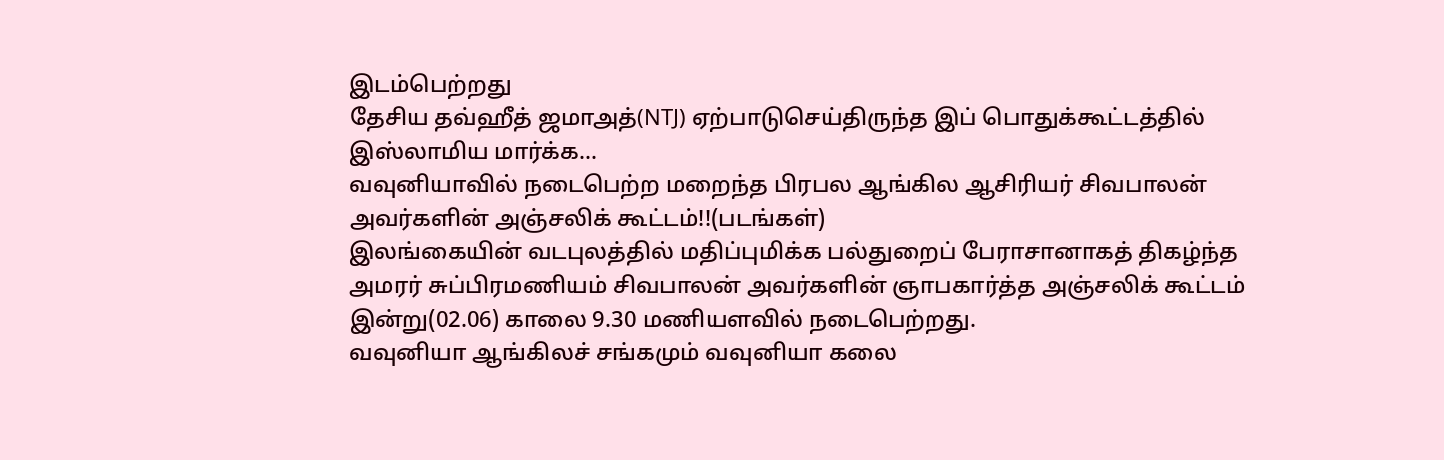இடம்பெற்றது
தேசிய தவ்ஹீத் ஜமாஅத்(NTJ) ஏற்பாடுசெய்திருந்த இப் பொதுக்கூட்டத்தில் இஸ்லாமிய மார்க்க...
வவுனியாவில் நடைபெற்ற மறைந்த பிரபல ஆங்கில ஆசிரியர் சிவபாலன் அவர்களின் அஞ்சலிக் கூட்டம்!!(படங்கள்)
இலங்கையின் வடபுலத்தில் மதிப்புமிக்க பல்துறைப் பேராசானாகத் திகழ்ந்த அமரர் சுப்பிரமணியம் சிவபாலன் அவர்களின் ஞாபகார்த்த அஞ்சலிக் கூட்டம் இன்று(02.06) காலை 9.30 மணியளவில் நடைபெற்றது.
வவுனியா ஆங்கிலச் சங்கமும் வவுனியா கலை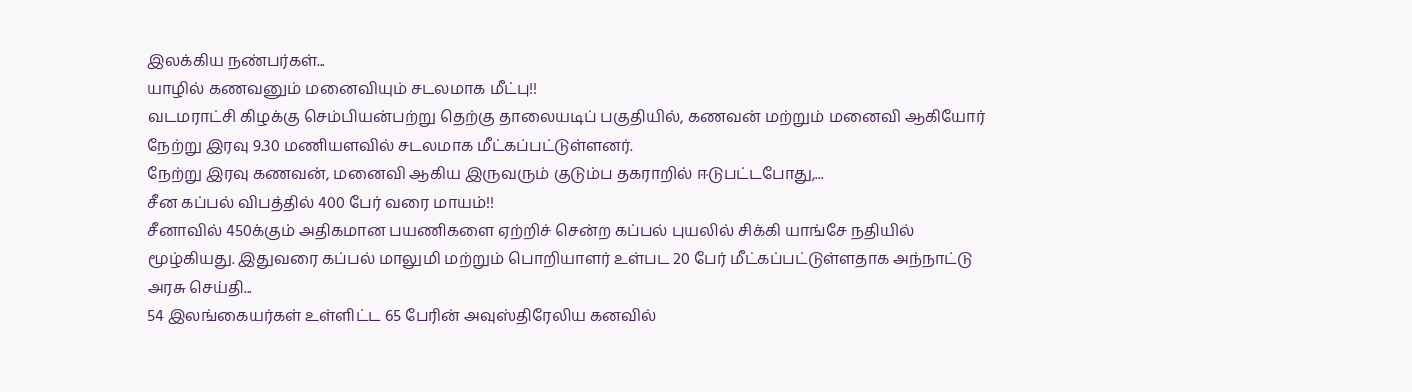இலக்கிய நண்பர்கள்...
யாழில் கணவனும் மனைவியும் சடலமாக மீட்பு!!
வடமராட்சி கிழக்கு செம்பியன்பற்று தெற்கு தாலையடிப் பகுதியில், கணவன் மற்றும் மனைவி ஆகியோர் நேற்று இரவு 9.30 மணியளவில் சடலமாக மீட்கப்பட்டுள்ளனர்.
நேற்று இரவு கணவன், மனைவி ஆகிய இருவரும் குடும்ப தகராறில் ஈடுபட்டபோது,...
சீன கப்பல் விபத்தில் 400 பேர் வரை மாயம்!!
சீனாவில் 450க்கும் அதிகமான பயணிகளை ஏற்றிச் சென்ற கப்பல் புயலில் சிக்கி யாங்சே நதியில் மூழ்கியது. இதுவரை கப்பல் மாலுமி மற்றும் பொறியாளர் உள்பட 20 பேர் மீட்கப்பட்டுள்ளதாக அந்நாட்டு அரசு செய்தி...
54 இலங்கையர்கள் உள்ளிட்ட 65 பேரின் அவுஸ்திரேலிய கனவில்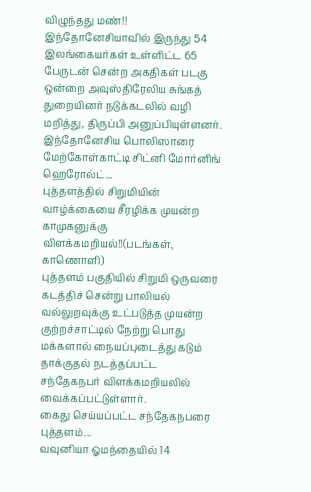விழுந்தது மண்!!
இந்தோனேசியாவில் இருந்து 54 இலங்கையர்கள் உள்ளிட்ட 65 பேருடன் சென்ற அகதிகள் படகு ஒன்றை அவுஸ்திரேலிய சுங்கத் துறையினர் நடுக்கடலில் வழி மறித்து, திருப்பி அனுப்பியுள்ளனர்.
இந்தோனேசிய பொலிஸாரை மேற்கோள்காட்டி சிட்னி மோர்னிங் ஹெரோல்ட்...
புத்தளத்தில் சிறுமியின் வாழ்க்கையை சீரழிக்க முயன்ற காமுகனுக்கு விளக்கமறியல்!!(படங்கள், காணொளி)
புத்தளம் பகுதியில் சிறுமி ஒருவரை கடத்திச் சென்று பாலியல் வல்லுறவுக்கு உட்படுத்த முயன்ற குற்றச்சாட்டில் நேற்று பொது மக்களால் நையப்புடைத்து கடும் தாக்குதல் நடத்தப்பட்ட சந்தேகநபர் விளக்கமறியலில் வைக்கப்பட்டுள்ளார்.
கைது செய்யப்பட்ட சந்தேகநபரை புத்தளம்...
வவுனியா ஓமந்தையில் 14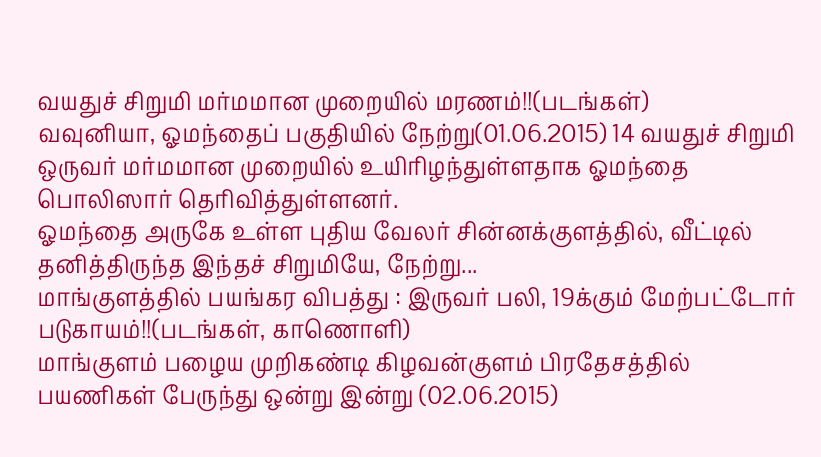வயதுச் சிறுமி மர்மமான முறையில் மரணம்!!(படங்கள்)
வவுனியா, ஓமந்தைப் பகுதியில் நேற்று(01.06.2015) 14 வயதுச் சிறுமி ஒருவர் மர்மமான முறையில் உயிரிழந்துள்ளதாக ஓமந்தை பொலிஸார் தெரிவித்துள்ளனர்.
ஓமந்தை அருகே உள்ள புதிய வேலர் சின்னக்குளத்தில், வீட்டில் தனித்திருந்த இந்தச் சிறுமியே, நேற்று...
மாங்குளத்தில் பயங்கர விபத்து : இருவர் பலி, 19க்கும் மேற்பட்டோர் படுகாயம்!!(படங்கள், காணொளி)
மாங்குளம் பழைய முறிகண்டி கிழவன்குளம் பிரதேசத்தில் பயணிகள் பேருந்து ஒன்று இன்று (02.06.2015)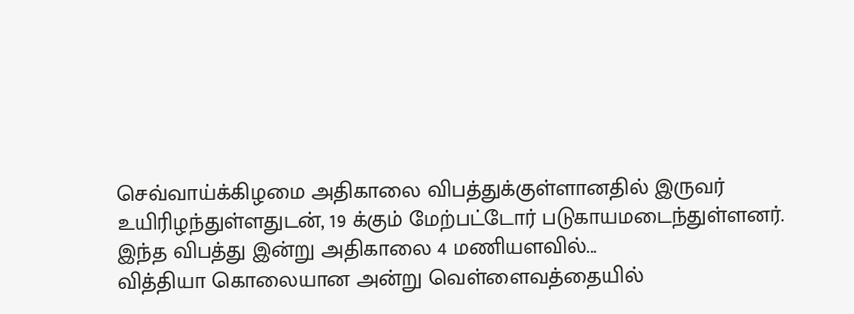செவ்வாய்க்கிழமை அதிகாலை விபத்துக்குள்ளானதில் இருவர் உயிரிழந்துள்ளதுடன், 19 க்கும் மேற்பட்டோர் படுகாயமடைந்துள்ளனர்.
இந்த விபத்து இன்று அதிகாலை 4 மணியளவில்...
வித்தியா கொலையான அன்று வெள்ளைவத்தையில்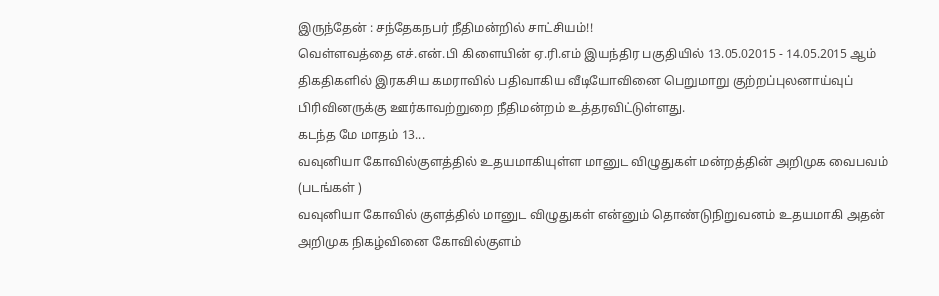இருந்தேன் : சந்தேகநபர் நீதிமன்றில் சாட்சியம்!!
வெள்ளவத்தை எச்.என்.பி கிளையின் ஏ.ரி.எம் இயந்திர பகுதியில் 13.05.02015 - 14.05.2015 ஆம் திகதிகளில் இரகசிய கமராவில் பதிவாகிய வீடியோவினை பெறுமாறு குற்றப்புலனாய்வுப் பிரிவினருக்கு ஊர்காவற்றுறை நீதிமன்றம் உத்தரவிட்டுள்ளது.
கடந்த மே மாதம் 13...
வவுனியா கோவில்குளத்தில் உதயமாகியுள்ள மானுட விழுதுகள் மன்றத்தின் அறிமுக வைபவம் (படங்கள் )
வவுனியா கோவில் குளத்தில் மானுட விழுதுகள் என்னும் தொண்டுநிறுவனம் உதயமாகி அதன் அறிமுக நிகழ்வினை கோவில்குளம்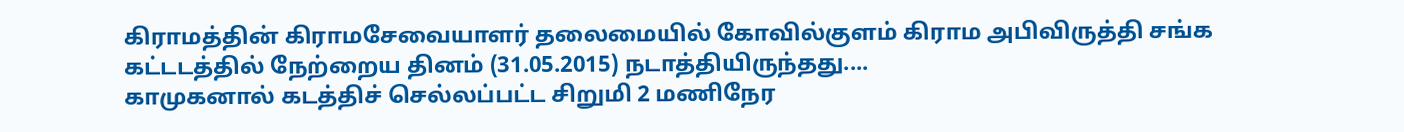கிராமத்தின் கிராமசேவையாளர் தலைமையில் கோவில்குளம் கிராம அபிவிருத்தி சங்க கட்டடத்தில் நேற்றைய தினம் (31.05.2015) நடாத்தியிருந்தது....
காமுகனால் கடத்திச் செல்லப்பட்ட சிறுமி 2 மணிநேர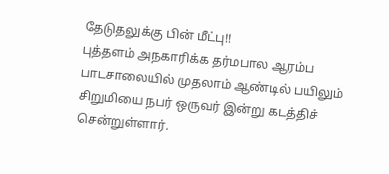தேடுதலுக்கு பின் மீட்பு!!
புத்தளம் அநகாரிக்க தர்மபால ஆரம்ப பாடசாலையில் முதலாம் ஆண்டில் பயிலும் சிறுமியை நபர் ஒருவர் இன்று கடத்திச் சென்றுள்ளார்.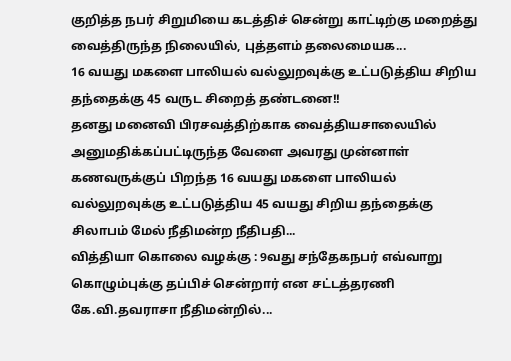குறித்த நபர் சிறுமியை கடத்திச் சென்று காட்டிற்கு மறைத்து வைத்திருந்த நிலையில், புத்தளம் தலைமையக...
16 வயது மகளை பாலியல் வல்லுறவுக்கு உட்படுத்திய சிறிய தந்தைக்கு 45 வருட சிறைத் தண்டனை!!
தனது மனைவி பிரசவத்திற்காக வைத்தியசாலையில் அனுமதிக்கப்பட்டிருந்த வேளை அவரது முன்னாள் கணவருக்குப் பிறந்த 16 வயது மகளை பாலியல் வல்லுறவுக்கு உட்படுத்திய 45 வயது சிறிய தந்தைக்கு சிலாபம் மேல் நீதிமன்ற நீதிபதி...
வித்தியா கொலை வழக்கு : 9வது சந்தேகநபர் எவ்வாறு கொழும்புக்கு தப்பிச் சென்றார் என சட்டத்தரணி கே.வி.தவராசா நீதிமன்றில்...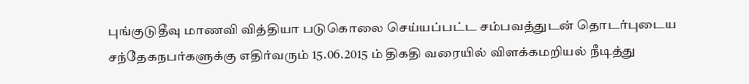புங்குடுதீவு மாணவி வித்தியா படுகொலை செய்யப்பட்ட சம்பவத்துடன் தொடர்புடைய சந்தேகநபர்களுக்கு எதிர்வரும் 15.06.2015 ம் திகதி வரையில் விளக்கமறியல் நீடித்து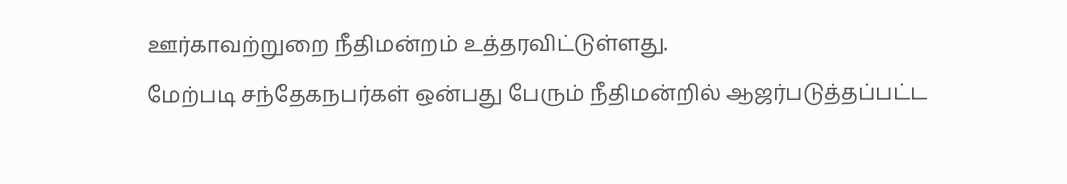ஊர்காவற்றுறை நீதிமன்றம் உத்தரவிட்டுள்ளது.
மேற்படி சந்தேகநபர்கள் ஒன்பது பேரும் நீதிமன்றில் ஆஜர்படுத்தப்பட்ட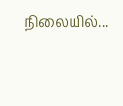நிலையில்...